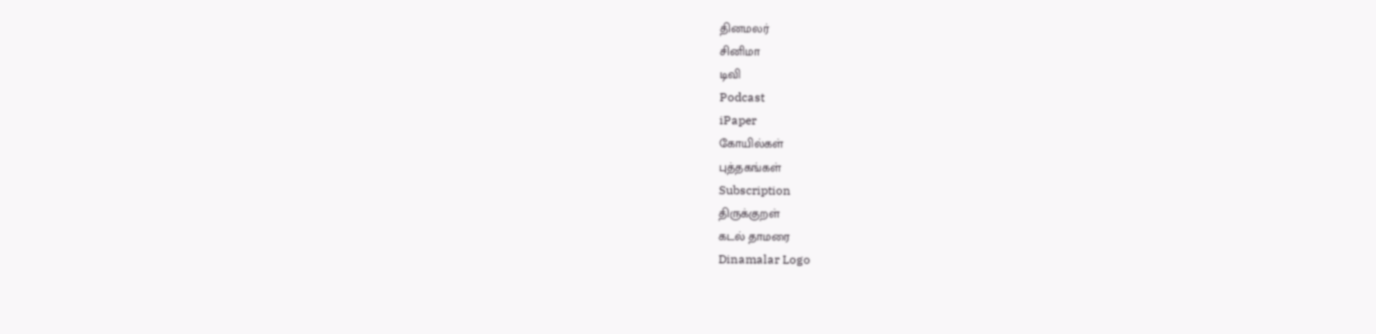தினமலர்
சினிமா
டிவி
Podcast
iPaper
கோயில்கள்
புத்தகங்கள்
Subscription
திருக்குறள்
கடல் தாமரை
Dinamalar Logo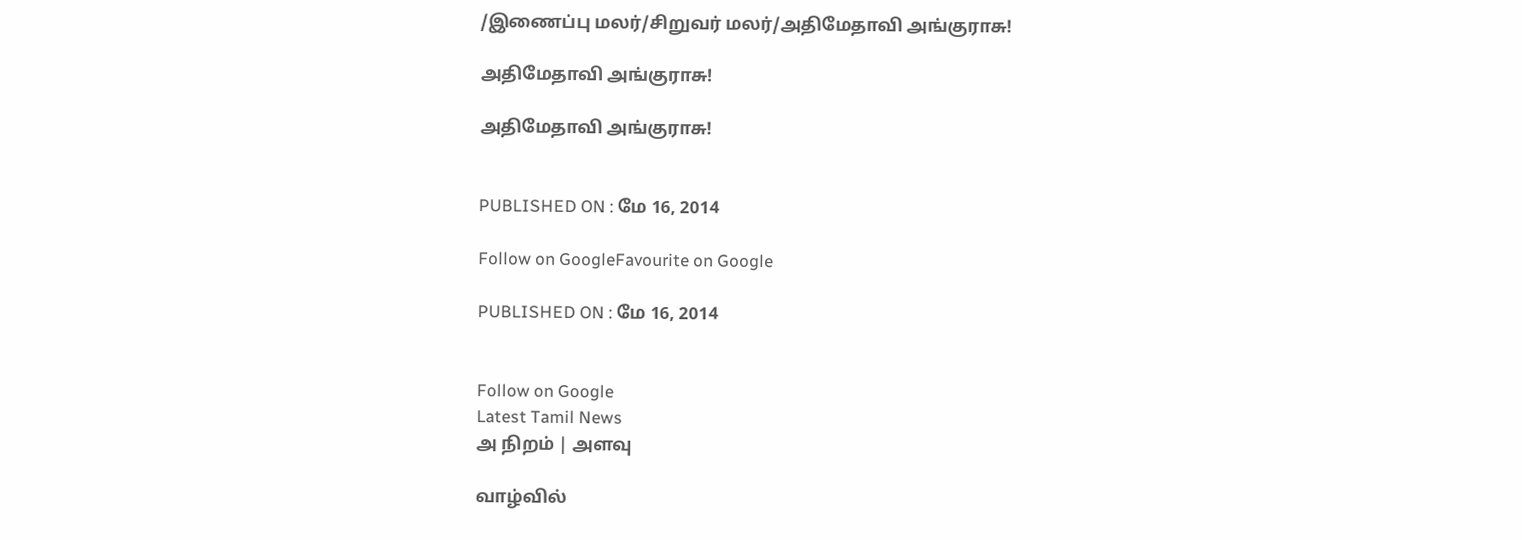/இணைப்பு மலர்/சிறுவர் மலர்/அதிமேதாவி அங்குராசு!

அதிமேதாவி அங்குராசு!

அதிமேதாவி அங்குராசு!


PUBLISHED ON : மே 16, 2014

Follow on GoogleFavourite on Google

PUBLISHED ON : மே 16, 2014


Follow on Google
Latest Tamil News
அ நிறம் | அளவு

வாழ்வில்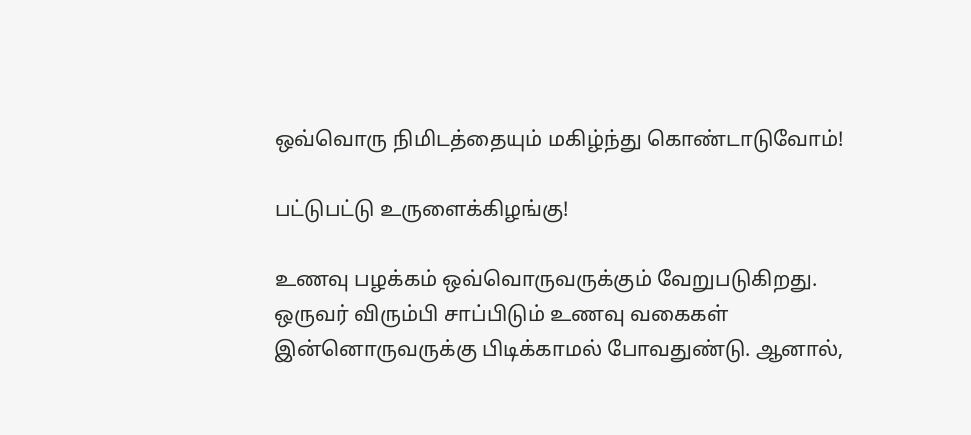ஒவ்வொரு நிமிடத்தையும் மகிழ்ந்து கொண்டாடுவோம்!

பட்டுபட்டு உருளைக்கிழங்கு!

உணவு பழக்கம் ஒவ்வொருவருக்கும் வேறுபடுகிறது. ஒருவர் விரும்பி சாப்பிடும் உணவு வகைகள் இன்னொருவருக்கு பிடிக்காமல் போவதுண்டு. ஆனால்,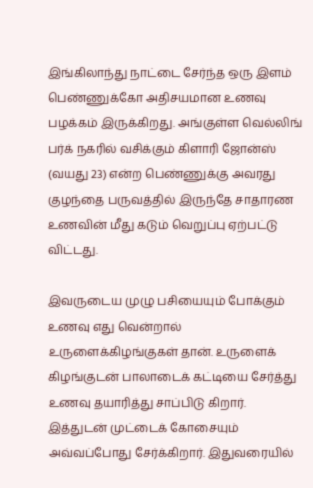இங்கிலாந்து நாட்டை சேர்ந்த ஒரு இளம் பெண்ணுக்கோ அதிசயமான உணவு பழக்கம் இருக்கிறது. அங்குள்ள வெல்லிங் பர்க் நகரில் வசிக்கும் கிளாரி ஜோன்ஸ் (வயது 23) என்ற பெண்ணுக்கு அவரது குழந்தை பருவத்தில் இருந்தே சாதாரண உணவின் மீது கடும் வெறுப்பு ஏற்பட்டு விட்டது.

இவருடைய முழு பசியையும் போக்கும் உணவு எது வென்றால் உருளைக்கிழங்குகள் தான். உருளைக் கிழங்குடன் பாலாடைக் கட்டியை சேர்த்து உணவு தயாரித்து சாப்பிடு கிறார். இத்துடன் முட்டைக் கோசையும் அவ்வப்போது சேர்க்கிறார். இதுவரையில்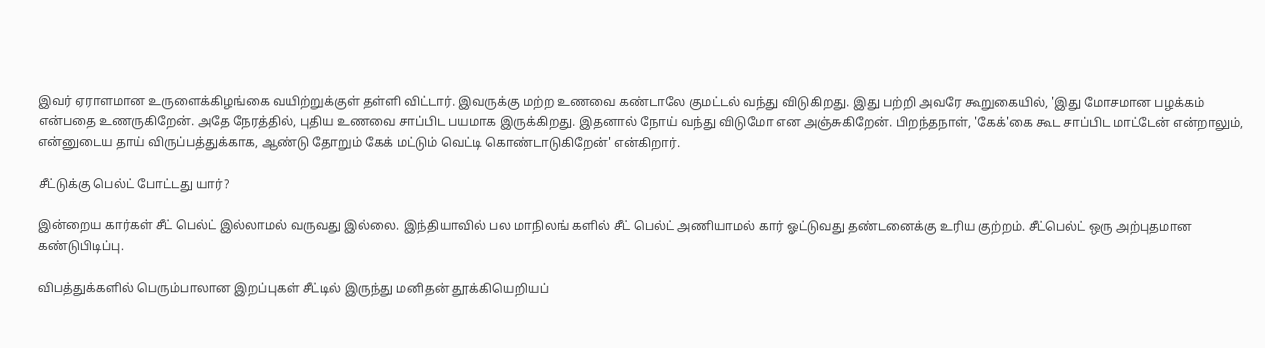இவர் ஏராளமான உருளைக்கிழங்கை வயிற்றுக்குள் தள்ளி விட்டார். இவருக்கு மற்ற உணவை கண்டாலே குமட்டல் வந்து விடுகிறது. இது பற்றி அவரே கூறுகையில், 'இது மோசமான பழக்கம் என்பதை உணருகிறேன். அதே நேரத்தில், புதிய உணவை சாப்பிட பயமாக இருக்கிறது. இதனால் நோய் வந்து விடுமோ என அஞ்சுகிறேன். பிறந்தநாள், 'கேக்'கை கூட சாப்பிட மாட்டேன் என்றாலும், என்னுடைய தாய் விருப்பத்துக்காக, ஆண்டு தோறும் கேக் மட்டும் வெட்டி கொண்டாடுகிறேன்' என்கிறார்.

சீட்டுக்கு பெல்ட் போட்டது யார்?

இன்றைய கார்கள் சீட் பெல்ட் இல்லாமல் வருவது இல்லை. இந்தியாவில் பல மாநிலங் களில் சீட் பெல்ட் அணியாமல் கார் ஓட்டுவது தண்டனைக்கு உரிய குற்றம். சீட்பெல்ட் ஒரு அற்புதமான கண்டுபிடிப்பு.

விபத்துக்களில் பெரும்பாலான இறப்புகள் சீட்டில் இருந்து மனிதன் தூக்கியெறியப்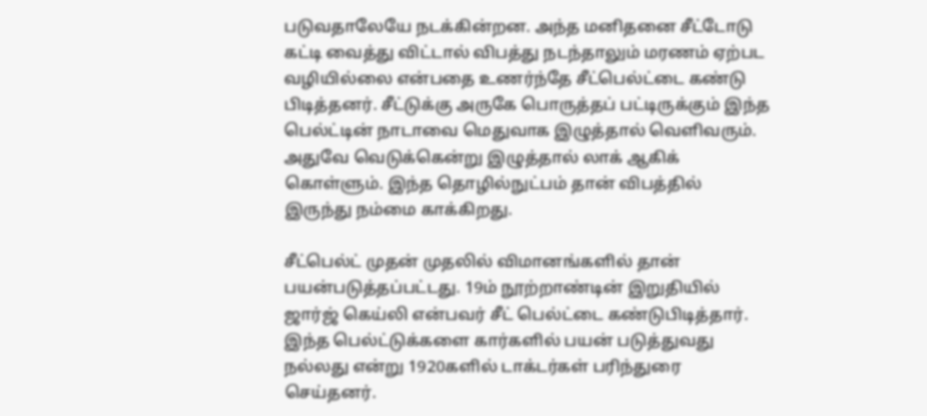படுவதாலேயே நடக்கின்றன. அந்த மனிதனை சீட்டோடு கட்டி வைத்து விட்டால் விபத்து நடந்தாலும் மரணம் ஏற்பட வழியில்லை என்பதை உணர்ந்தே சீட்பெல்ட்டை கண்டு பிடித்தனர். சீட்டுக்கு அருகே பொருத்தப் பட்டிருக்கும் இந்த பெல்ட்டின் நாடாவை மெதுவாக இழுத்தால் வெளிவரும். அதுவே வெடுக்கென்று இழுத்தால் லாக் ஆகிக் கொள்ளும். இந்த தொழில்நுட்பம் தான் விபத்தில் இருந்து நம்மை காக்கிறது.

சீட்பெல்ட் முதன் முதலில் விமானங்களில் தான் பயன்படுத்தப்பட்டது. 19ம் நூற்றாண்டின் இறுதியில் ஜார்ஜ் கெய்லி என்பவர் சீட் பெல்ட்டை கண்டுபிடித்தார். இந்த பெல்ட்டுக்களை கார்களில் பயன் படுத்துவது நல்லது என்று 1920களில் டாக்டர்கள் பரிந்துரை செய்தனர்.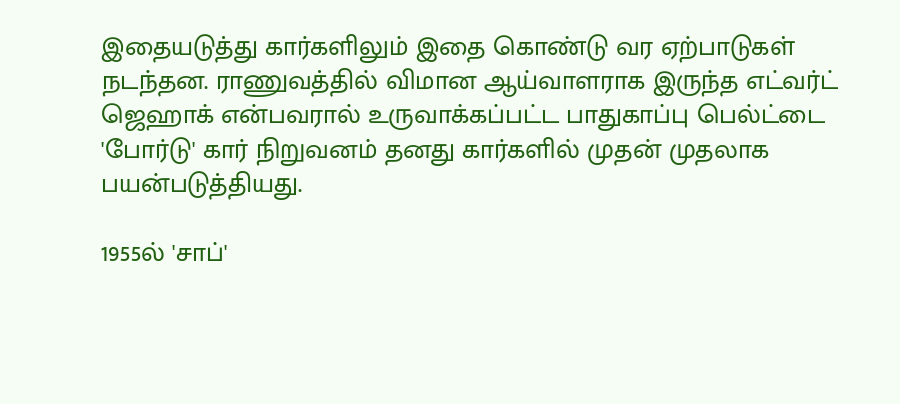இதையடுத்து கார்களிலும் இதை கொண்டு வர ஏற்பாடுகள் நடந்தன. ராணுவத்தில் விமான ஆய்வாளராக இருந்த எட்வர்ட் ஜெஹாக் என்பவரால் உருவாக்கப்பட்ட பாதுகாப்பு பெல்ட்டை 'போர்டு' கார் நிறுவனம் தனது கார்களில் முதன் முதலாக பயன்படுத்தியது.

1955ல் 'சாப்'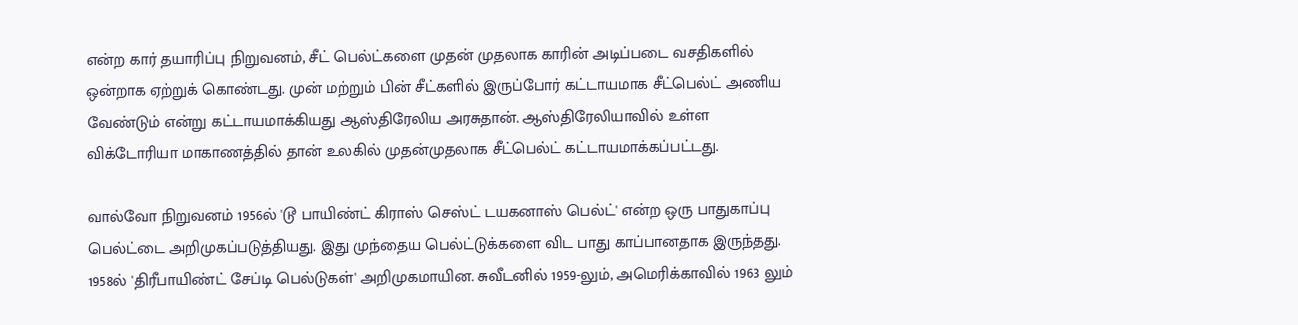என்ற கார் தயாரிப்பு நிறுவனம், சீட் பெல்ட்களை முதன் முதலாக காரின் அடிப்படை வசதிகளில் ஒன்றாக ஏற்றுக் கொண்டது. முன் மற்றும் பின் சீட்களில் இருப்போர் கட்டாயமாக சீட்பெல்ட் அணிய வேண்டும் என்று கட்டாயமாக்கியது ஆஸ்திரேலிய அரசுதான். ஆஸ்திரேலியாவில் உள்ள விக்டோரியா மாகாணத்தில் தான் உலகில் முதன்முதலாக சீட்பெல்ட் கட்டாயமாக்கப்பட்டது.

வால்வோ நிறுவனம் 1956ல் 'டூ பாயிண்ட் கிராஸ் செஸ்ட் டயகனாஸ் பெல்ட்' என்ற ஒரு பாதுகாப்பு பெல்ட்டை அறிமுகப்படுத்தியது. இது முந்தைய பெல்ட்டுக்களை விட பாது காப்பானதாக இருந்தது. 1958ல் 'திரீபாயிண்ட் சேப்டி பெல்டுகள்' அறிமுகமாயின. சுவீடனில் 1959-லும், அமெரிக்காவில் 1963 லும்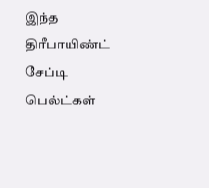இந்த திரீபாயிண்ட் சேப்டி பெல்ட்கள்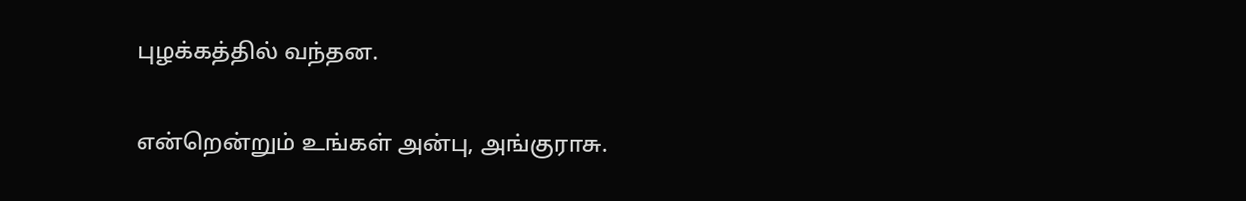புழக்கத்தில் வந்தன.

என்றென்றும் உங்கள் அன்பு, அங்குராசு.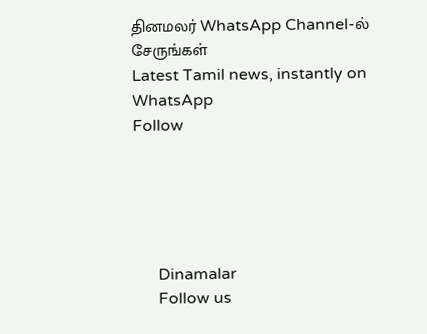தினமலர் WhatsApp Channel-ல் சேருங்கள்
Latest Tamil news, instantly on WhatsApp
Follow





      Dinamalar
      Follow us